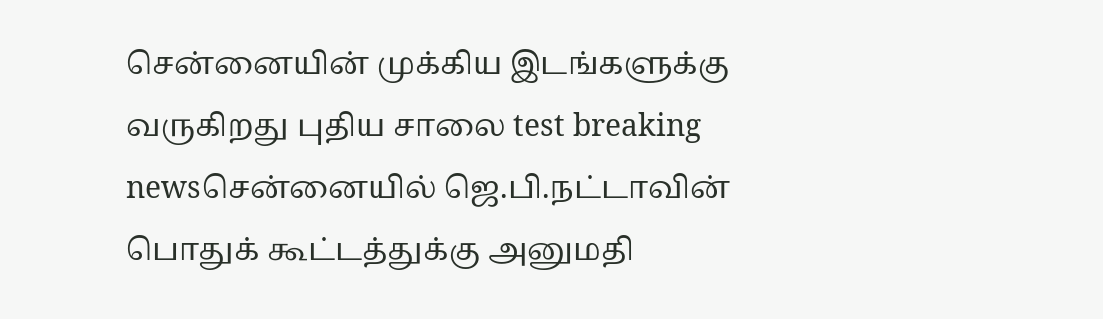சென்னையின் முக்கிய இடங்களுக்கு வருகிறது புதிய சாலை test breaking newsசென்னையில் ஜெ.பி.நட்டாவின் பொதுக் கூட்டத்துக்கு அனுமதி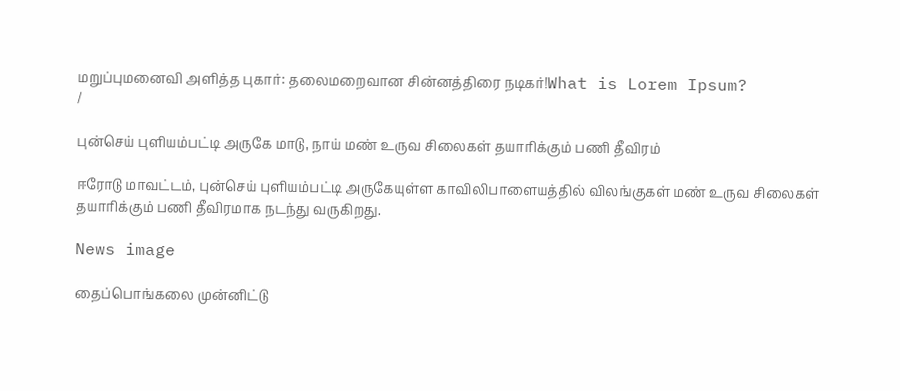மறுப்புமனைவி அளித்த புகார்: தலைமறைவான சின்னத்திரை நடிகர்!What is Lorem Ipsum?
/

புன்செய் புளியம்பட்டி அருகே மாடு, நாய் மண் உருவ சிலைகள் தயாரிக்கும் பணி தீவிரம்

ஈரோடு மாவட்டம், புன்செய் புளியம்பட்டி அருகேயுள்ள காவிலிபாளையத்தில் விலங்குகள் மண் உருவ சிலைகள் தயாரிக்கும் பணி தீவிரமாக நடந்து வருகிறது.

News image

தைப்பொங்கலை முன்னிட்டு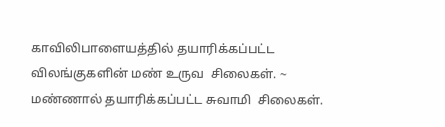காவிலிபாளையத்தில் தயாரிக்கப்பட்ட  விலங்குகளின் மண் உருவ  சிலைகள். ~ மண்ணால் தயாரிக்கப்பட்ட சுவாமி  சிலைகள்.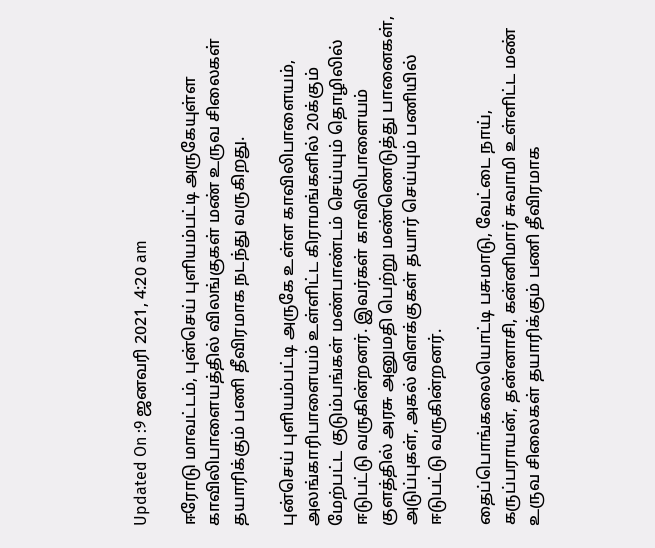Updated On :9 ஜனவரி 2021, 4:20 am

ஈரோடு மாவட்டம், புன்செய் புளியம்பட்டி அருகேயுள்ள காவிலிபாளையத்தில் விலங்குகள் மண் உருவ சிலைகள் தயாரிக்கும் பணி தீவிரமாக நடந்து வருகிறது.

புன்செய் புளியம்பட்டி அருகே உள்ள காவிலிபாளையம், அலங்காரிபாளையம் உள்ளிட்ட கிராமங்களில் 20க்கும் மேற்பட்ட குடும்பங்கள் மண்பாண்டம் செய்யும் தொழிலில் ஈடுபட்டு வருகின்றனர். இவர்கள் காவிலிபாளையம் குளத்தில் அரசு அனுமதி பெற்று மண்ணெடுத்து பானைகள், அடுப்புகள், அகல் விளக்குகள் தயார் செய்யும் பணியில் ஈடுபட்டு வருகின்றனர்.

தைப்பொங்கலையொட்டி பசுமாடு, வேட்டை நாய், கருப்பராயன், தன்னாசி, கன்னிமார் சுவாமி உள்ளிட்ட மண் உருவ சிலைகள் தயாரிக்கும் பணி தீவிரமாக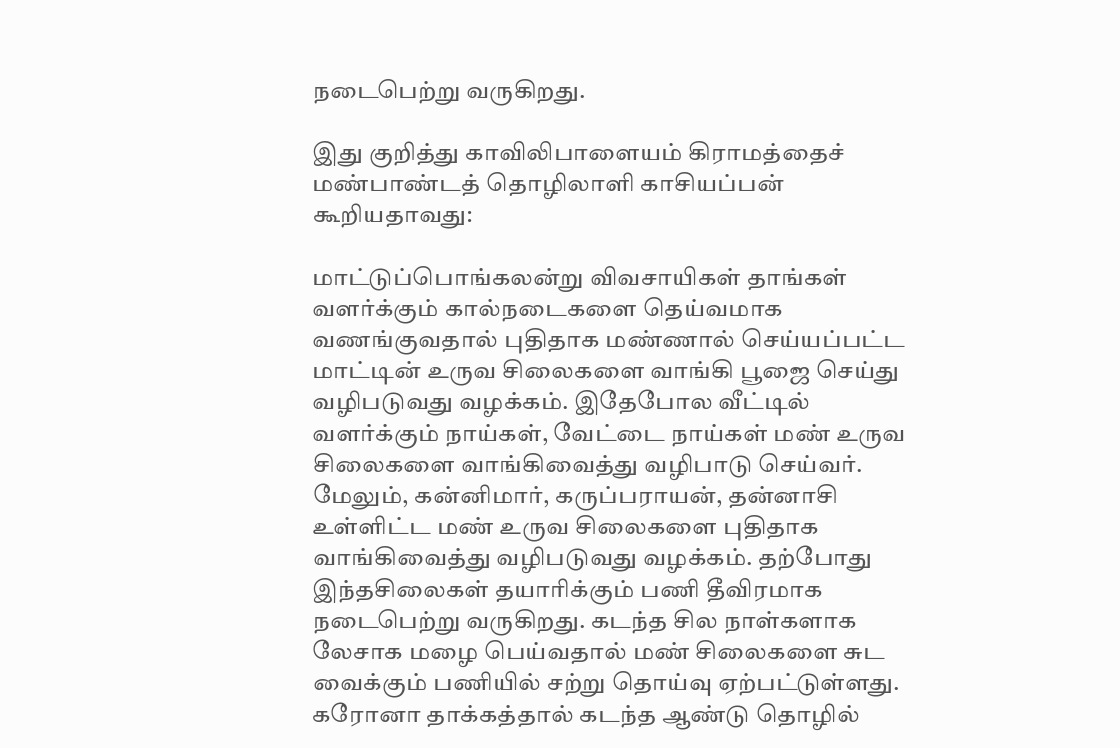நடைபெற்று வருகிறது.

இது குறித்து காவிலிபாளையம் கிராமத்தைச் மண்பாண்டத் தொழிலாளி காசியப்பன் கூறியதாவது:

மாட்டுப்பொங்கலன்று விவசாயிகள் தாங்கள் வளர்க்கும் கால்நடைகளை தெய்வமாக வணங்குவதால் புதிதாக மண்ணால் செய்யப்பட்ட மாட்டின் உருவ சிலைகளை வாங்கி பூஜை செய்து வழிபடுவது வழக்கம். இதேபோல வீட்டில் வளர்க்கும் நாய்கள், வேட்டை நாய்கள் மண் உருவ சிலைகளை வாங்கிவைத்து வழிபாடு செய்வர். மேலும், கன்னிமார், கருப்பராயன், தன்னாசி உள்ளிட்ட மண் உருவ சிலைகளை புதிதாக வாங்கிவைத்து வழிபடுவது வழக்கம். தற்போது இந்தசிலைகள் தயாரிக்கும் பணி தீவிரமாக நடைபெற்று வருகிறது. கடந்த சில நாள்களாக லேசாக மழை பெய்வதால் மண் சிலைகளை சுட வைக்கும் பணியில் சற்று தொய்வு ஏற்பட்டுள்ளது. கரோனா தாக்கத்தால் கடந்த ஆண்டு தொழில்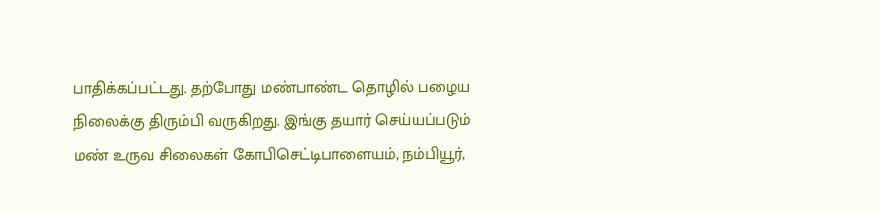பாதிக்கப்பட்டது. தற்போது மண்பாண்ட தொழில் பழைய நிலைக்கு திரும்பி வருகிறது. இங்கு தயார் செய்யப்படும் மண் உருவ சிலைகள் கோபிசெட்டிபாளையம், நம்பியூர்,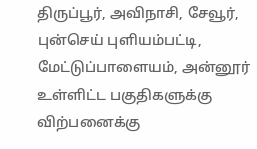திருப்பூர், அவிநாசி, சேவூர், புன்செய் புளியம்பட்டி, மேட்டுப்பாளையம், அன்னூர் உள்ளிட்ட பகுதிகளுக்கு விற்பனைக்கு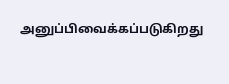அனுப்பிவைக்கப்படுகிறது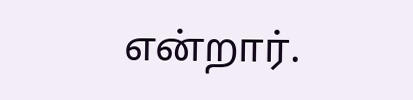என்றார்.